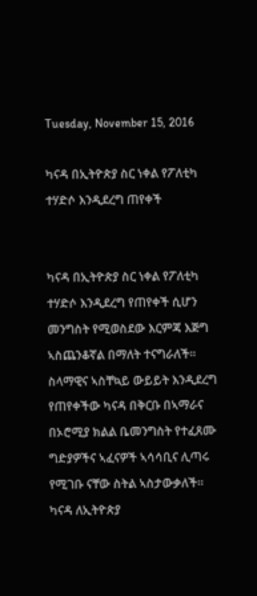Tuesday, November 15, 2016

ካናዳ በኢትዮጵያ ስር ነቀል የፖለቲካ ተሃድሶ እንዲደረግ ጠየቀች


ካናዳ በኢትዮጵያ ስር ነቀል የፖለቲካ ተሃድሶ እንዲደረግ የጠየቀች ሲሆን መንግስት የሚወስደው እርምጃ እጅግ ኣስጨንቆኛል በማለት ተናግራለች። ስላማዊና ኣስቸኳይ ውይይት እንዲደረግ የጠየቀችው ካናዳ በቅርቡ በኣማራና በኦሮሚያ ክልል ቤመንግስት የተፈጸሙ ግድያዎችና ኣፈናዎች ኣሳሳቢና ሊጣሩ የሚገቡ ናቸው ስትል ኣስታውቃለች። ካናዳ ለኢትዮጵያ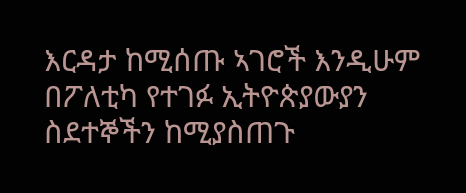እርዳታ ከሚሰጡ ኣገሮች እንዲሁም በፖለቲካ የተገፉ ኢትዮጵያውያን ስደተኞችን ከሚያስጠጉ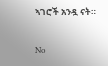ኣገሮች አንዷ ናት።

No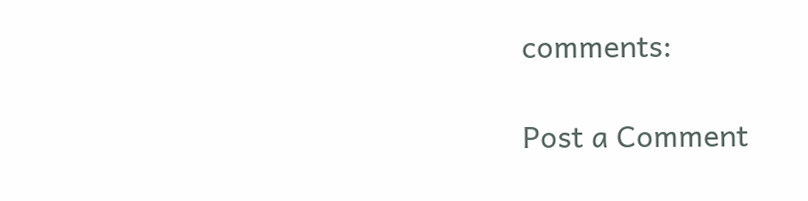comments:

Post a Comment